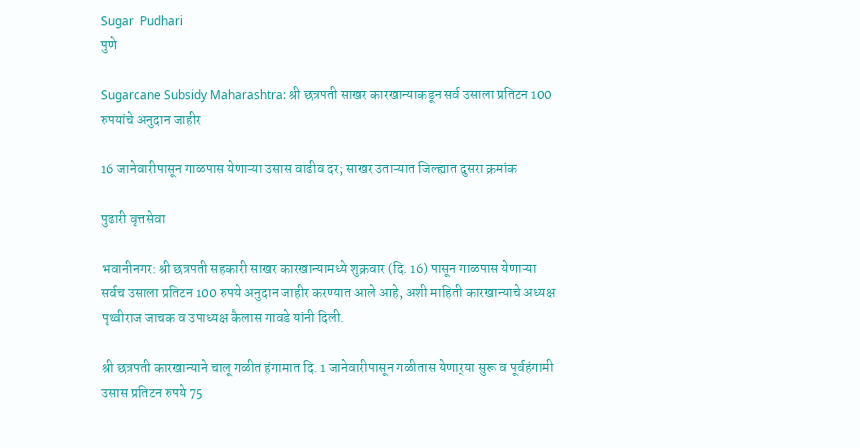Sugar  Pudhari
पुणे

Sugarcane Subsidy Maharashtra: श्री छत्रपती साखर कारखान्याकडून सर्व उसाला प्रतिटन 100 रुपयांचे अनुदान जाहीर

16 जानेवारीपासून गाळपास येणाऱ्या उसास वाढीव दर; साखर उताऱ्यात जिल्ह्यात दुसरा क्रमांक

पुढारी वृत्तसेवा

भवानीनगर: श्री छत्रपती सहकारी साखर कारखान्यामध्ये शुक्रवार (दि. 16) पासून गाळपास येणाऱ्या सर्वच उसाला प्रतिटन 100 रुपये अनुदान जाहीर करण्यात आले आहे, अशी माहिती कारखान्याचे अध्यक्ष पृथ्वीराज जाचक व उपाध्यक्ष कैलास गावडे यांनी दिली.

श्री छत्रपती कारखान्याने चालू गळीत हंगामात दि. 1 जानेवारीपासून गळीतास येणार्‌‍या सुरू व पूर्वहंगामी उसास प्रतिटन रुपये 75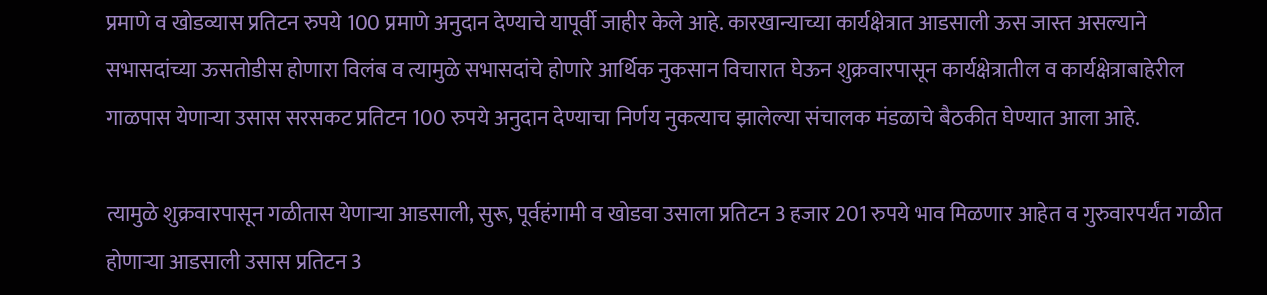प्रमाणे व खोडव्यास प्रतिटन रुपये 100 प्रमाणे अनुदान देण्याचे यापूर्वी जाहीर केले आहे. कारखान्याच्या कार्यक्षेत्रात आडसाली ऊस जास्त असल्याने सभासदांच्या ऊसतोडीस होणारा विलंब व त्यामुळे सभासदांचे होणारे आर्थिक नुकसान विचारात घेऊन शुक्रवारपासून कार्यक्षेत्रातील व कार्यक्षेत्राबाहेरील गाळपास येणाऱ्या उसास सरसकट प्रतिटन 100 रुपये अनुदान देण्याचा निर्णय नुकत्याच झालेल्या संचालक मंडळाचे बैठकीत घेण्यात आला आहे.

त्यामुळे शुक्रवारपासून गळीतास येणाऱ्या आडसाली, सुरू, पूर्वहंगामी व खोडवा उसाला प्रतिटन 3 हजार 201 रुपये भाव मिळणार आहेत व गुरुवारपर्यंत गळीत होणाऱ्या आडसाली उसास प्रतिटन 3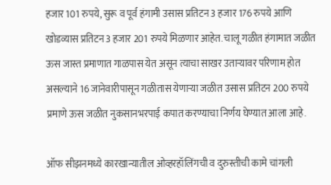हजार 101 रुपये, सुरू व पूर्व हंगामी उसास प्रतिटन 3 हजार 176 रुपये आणि खोडव्यास प्रतिटन 3 हजार 201 रुपये मिळणार आहेत. चालू गळीत हंगामात जळीत ऊस जास्त प्रमाणात गाळपास येत असून त्याचा साखर उताऱ्यावर परिणाम होत असल्याने 16 जानेवारीपासून गळीतास येणाऱ्या जळीत उसास प्रतिटन 200 रुपये प्रमाणे ऊस जळीत नुकसानभरपाई कपात करण्याचा निर्णय घेण्यात आला आहे.

ऑफ सीझनमध्ये कारखान्यातील ओव्हरहॉलिंगची व दुरुस्तीची कामे चांगली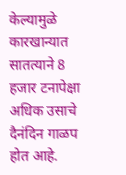केल्यामुळे कारखान्यात सातत्याने 8 हजार टनापेक्षा अधिक उसाचे दैनंदिन गाळप होत आहे.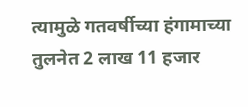त्यामुळे गतवर्षीच्या हंगामाच्या तुलनेत 2 लाख 11 हजार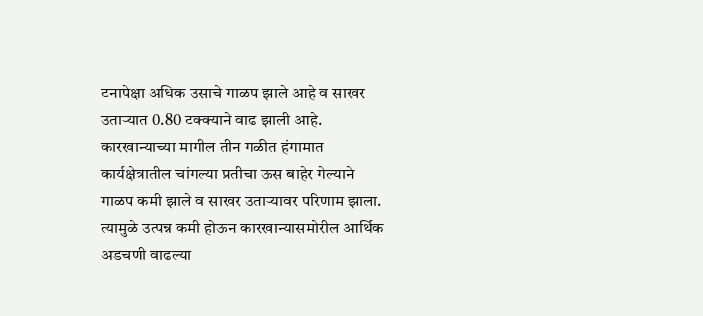टनापेक्षा अधिक उसाचे गाळप झाले आहे व साखर उताऱ्यात 0.80 टक्क्याने वाढ झाली आहे. कारखान्याच्या मागील तीन गळीत हंगामात कार्यक्षेत्रातील चांगल्या प्रतीचा ऊस बाहेर गेल्याने गाळप कमी झाले व साखर उताऱ्यावर परिणाम झाला. त्यामुळे उत्पन्न कमी होऊन कारखान्यासमोरील आर्थिक अडचणी वाढल्या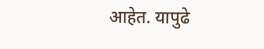आहेत. यापुढे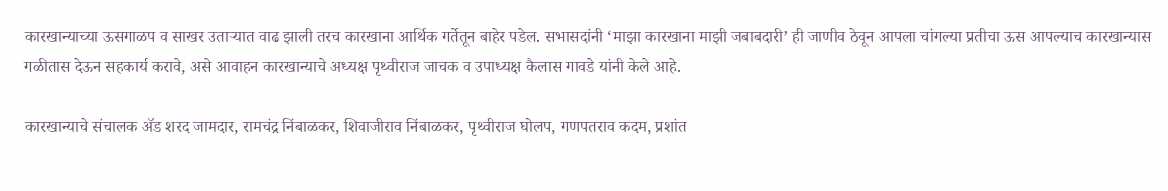कारखान्याच्या ऊसगाळप व साखर उताऱ्यात वाढ झाली तरच कारखाना आर्थिक गर्तेतून बाहेर पडेल. सभासदांनी ‌‘माझा कारखाना माझी जबाबदारी‌’ ही जाणीव ठेवून आपला चांगल्या प्रतीचा ऊस आपल्याच कारखान्यास गळीतास देऊन सहकार्य करावे, असे आवाहन कारखान्याचे अध्यक्ष पृथ्वीराज जाचक व उपाध्यक्ष कैलास गावडे यांनी केले आहे.

कारखान्याचे संचालक ॲड शरद जामदार, रामचंद्र निंबाळकर, शिवाजीराव निंबाळकर, पृथ्वीराज घोलप, गणपतराव कदम, प्रशांत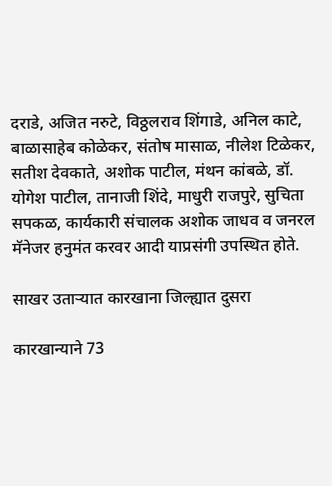दराडे, अजित नरुटे, विठ्ठलराव शिंगाडे, अनिल काटे, बाळासाहेब कोळेकर, संतोष मासाळ, नीलेश टिळेकर, सतीश देवकाते, अशोक पाटील, मंथन कांबळे, डॉ. योगेश पाटील, तानाजी शिंदे, माधुरी राजपुरे, सुचिता सपकळ, कार्यकारी संचालक अशोक जाधव व जनरल मॅनेजर हनुमंत करवर आदी याप्रसंगी उपस्थित होते.

साखर उताऱ्यात कारखाना जिल्ह्यात दुसरा

कारखान्याने 73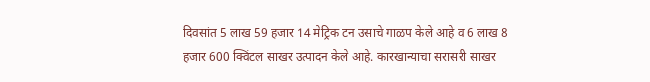दिवसांत 5 लाख 59 हजार 14 मेट्रिक टन उसाचे गाळप केले आहे व 6 लाख 8 हजार 600 क्विंटल साखर उत्पादन केले आहे. कारखान्याचा सरासरी साखर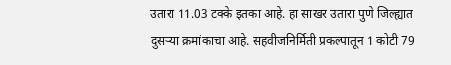उतारा 11.03 टक्के इतका आहे. हा साखर उतारा पुणे जिल्ह्यात दुसऱ्या क्रमांकाचा आहे. सहवीजनिर्मिती प्रकल्पातून 1 कोटी 79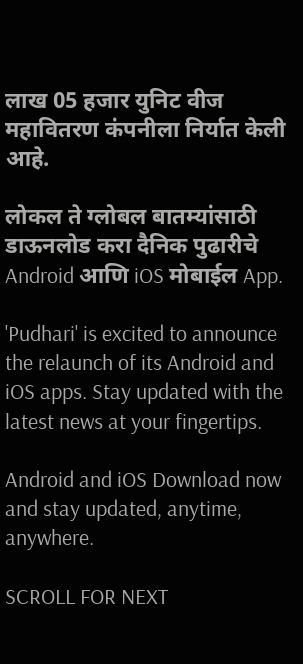लाख 05 हजार युनिट वीज महावितरण कंपनीला निर्यात केली आहे.

लोकल ते ग्लोबल बातम्यांसाठी डाऊनलोड करा दैनिक पुढारीचे Android आणि iOS मोबाईल App.

'Pudhari' is excited to announce the relaunch of its Android and iOS apps. Stay updated with the latest news at your fingertips.

Android and iOS Download now and stay updated, anytime, anywhere.

SCROLL FOR NEXT